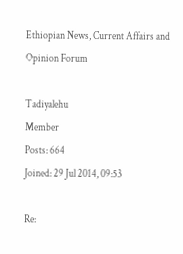Ethiopian News, Current Affairs and Opinion Forum

Tadiyalehu
Member
Posts: 664
Joined: 29 Jul 2014, 09:53

Re: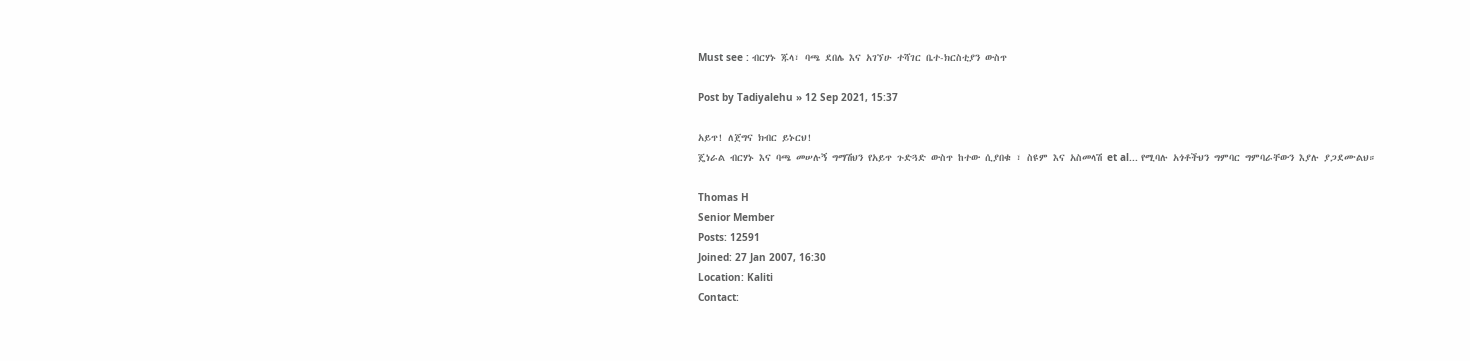Must see : ብርሃኑ ጁላ፣ ባጫ ደበሌ እና አገኘሁ ተሻገር ቤተ-ክርስቲያን ውስጥ

Post by Tadiyalehu » 12 Sep 2021, 15:37

አይጥ! ለጀግና ክብር ይኑርህ!
ጄነራል ብርሃኑ እና ባጫ መሠሉኝ ግማሽህን የአይጥ ጉድጓድ ውስጥ ከተው ሲያበቁ ፣ ስዩም እና አስመላሽ et al... የሚባሉ አጎቶችህን ግምባር ግምባራቸውን እያሉ ያጋደሙልህ።

Thomas H
Senior Member
Posts: 12591
Joined: 27 Jan 2007, 16:30
Location: Kaliti
Contact: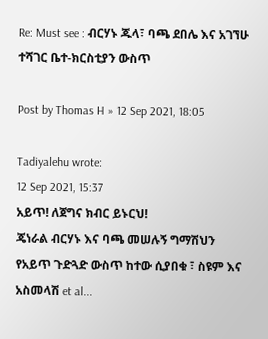Re: Must see : ብርሃኑ ጁላ፣ ባጫ ደበሌ እና አገኘሁ ተሻገር ቤተ-ክርስቲያን ውስጥ

Post by Thomas H » 12 Sep 2021, 18:05

Tadiyalehu wrote:
12 Sep 2021, 15:37
አይጥ! ለጀግና ክብር ይኑርህ!
ጄነራል ብርሃኑ እና ባጫ መሠሉኝ ግማሽህን የአይጥ ጉድጓድ ውስጥ ከተው ሲያበቁ ፣ ስዩም እና አስመላሽ et al...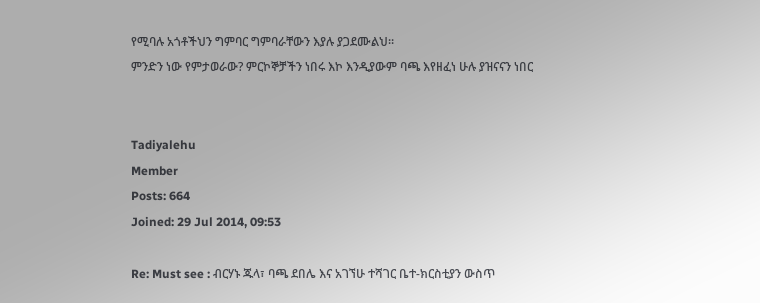የሚባሉ አጎቶችህን ግምባር ግምባራቸውን እያሉ ያጋደሙልህ።
ምንድን ነው የምታወራው? ምርኮኞቻችን ነበሩ እኮ እንዲያውም ባጫ እየዘፈነ ሁሉ ያዝናናን ነበር


Tadiyalehu
Member
Posts: 664
Joined: 29 Jul 2014, 09:53

Re: Must see : ብርሃኑ ጁላ፣ ባጫ ደበሌ እና አገኘሁ ተሻገር ቤተ-ክርስቲያን ውስጥ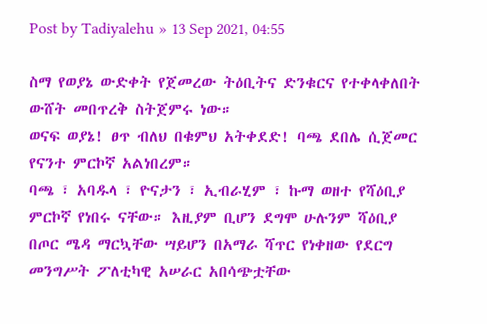Post by Tadiyalehu » 13 Sep 2021, 04:55

ስማ የወያኔ ውድቀት የጀመረው ትዕቢትና ድንቁርና የተቀላቀለበት ውሸት መበጥረቅ ስትጀምሩ ነው።
ወናፍ ወያኔ! ፀጥ ብለህ በቁምህ አትቀደድ! ባጫ ደበሌ ሲጀመር የናንተ ምርኮኛ አልነበረም።
ባጫ ፣ አባዱላ ፣ ዮናታን ፣ ኢብራሂም ፣ ኩማ ወዘተ የሻዕቢያ ምርኮኛ የነበሩ ናቸው። እዚያም ቢሆን ደግሞ ሁሉንም ሻዕቢያ በጦር ሜዳ ማርኳቸው ሣይሆን በአማራ ሻጥር የነቀዘው የደርግ መንግሥት ፖለቲካዊ አሠራር አበሳጭቷቸው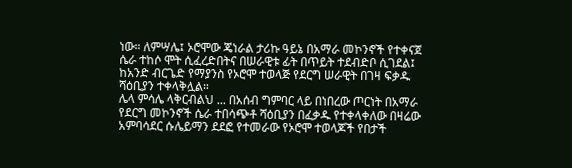ነው። ለምሣሌ፤ ኦሮሞው ጄነራል ታሪኩ ዓይኔ በአማራ መኮንኖች የተቀናጀ ሴራ ተከሶ ሞት ሲፈረድበትና በሠራዊቱ ፊት በጥይት ተደብድቦ ሲገደል፤ ከአንድ ብርጌድ የማያንስ የኦሮሞ ተወላጅ የደርግ ሠራዊት በገዛ ፍቃዱ ሻዕቢያን ተቀላቅሏል።
ሌላ ምሳሌ ላቅርብልህ ... በአሰብ ግምባር ላይ በነበረው ጦርነት በአማራ የደርግ መኮንኖች ሴራ ተበሳጭቶ ሻዕቢያን በፈቃዱ የተቀላቀለው በዛሬው አምባሳደር ሱሌይማን ደደፎ የተመራው የኦሮሞ ተወላጆች የበታች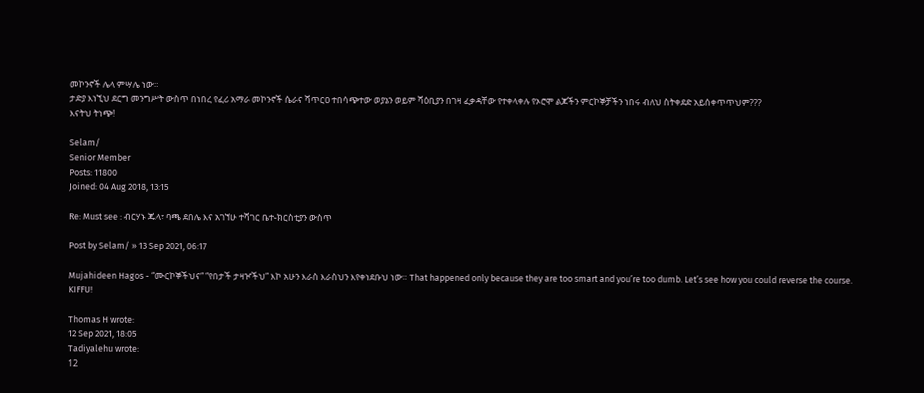መኮንኖች ሌላ ምሣሌ ነው።
ታድያ እነኚህ ደርግ መንግሥት ውስጥ በነበረ የፈሪ አማራ መኮንኖች ሴራና ሻጥርዐ ተበሳጭተው ወያኔን ወይም ሻዕቢያን በገዛ ፈቃዳቸው የተቀላቀሉ የኦሮሞ ልጆችን ምርኮኞቻችን ነበሩ ብለህ ስትቀደድ አይሰቀጥጥህም???
እናትህ ትነጭ!

Selam/
Senior Member
Posts: 11800
Joined: 04 Aug 2018, 13:15

Re: Must see : ብርሃኑ ጁላ፣ ባጫ ደበሌ እና አገኘሁ ተሻገር ቤተ-ክርስቲያን ውስጥ

Post by Selam/ » 13 Sep 2021, 06:17

Mujahideen Hagos - “ሙርኮኞችህና“ “የበታች ታዛዦችህ” እኮ አሁን እራስ እራስህን እየቀነደቡህ ነው። That happened only because they are too smart and you’re too dumb. Let’s see how you could reverse the course. KIFFU!

Thomas H wrote:
12 Sep 2021, 18:05
Tadiyalehu wrote:
12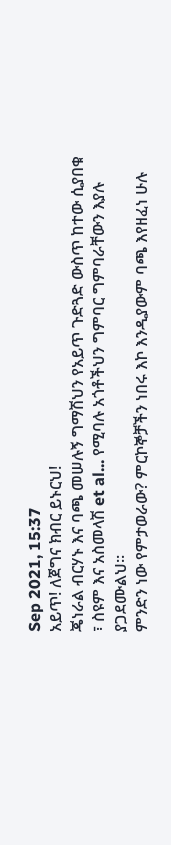Sep 2021, 15:37
አይጥ! ለጀግና ክብር ይኑርህ!
ጄነራል ብርሃኑ እና ባጫ መሠሉኝ ግማሽህን የአይጥ ጉድጓድ ውስጥ ከተው ሲያበቁ ፣ ስዩም እና አስመላሽ et al... የሚባሉ አጎቶችህን ግምባር ግምባራቸውን እያሉ ያጋደሙልህ።
ምንድን ነው የምታወራው? ምርኮኞቻችን ነበሩ እኮ እንዲያውም ባጫ እየዘፈነ ሁሉ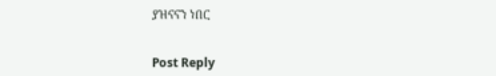ያዝናናን ነበር


Post Reply